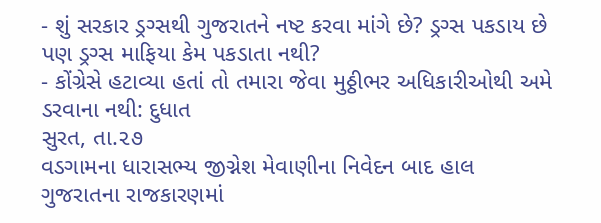- શું સરકાર ડ્રગ્સથી ગુજરાતને નષ્ટ કરવા માંગે છે? ડ્રગ્સ પકડાય છે પણ ડ્રગ્સ માફિયા કેમ પકડાતા નથી?
- કોંગ્રેસે હટાવ્યા હતાં તો તમારા જેવા મુઠ્ઠીભર અધિકારીઓથી અમે ડરવાના નથી: દુધાત
સુરત, તા.૨૭
વડગામના ધારાસભ્ય જીગ્નેશ મેવાણીના નિવેદન બાદ હાલ ગુજરાતના રાજકારણમાં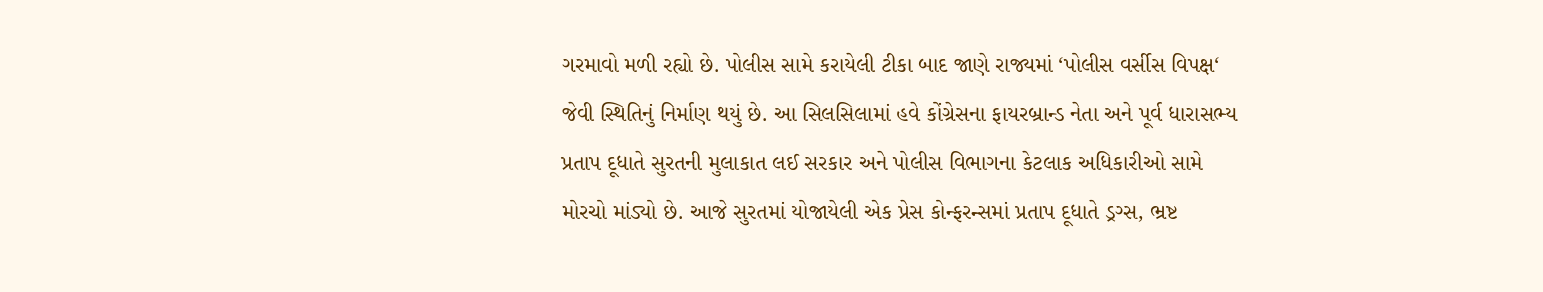ગરમાવો મળી રહ્યો છે. પોલીસ સામે કરાયેલી ટીકા બાદ જાણે રાજ્યમાં ‘પોલીસ વર્સીસ વિપક્ષ‘ જેવી સ્થિતિનું નિર્માણ થયું છે. આ સિલસિલામાં હવે કોંગ્રેસના ફાયરબ્રાન્ડ નેતા અને પૂર્વ ધારાસભ્ય પ્રતાપ દૂધાતે સુરતની મુલાકાત લઈ સરકાર અને પોલીસ વિભાગના કેટલાક અધિકારીઓ સામે મોરચો માંડ્યો છે. આજે સુરતમાં યોજાયેલી એક પ્રેસ કોન્ફરન્સમાં પ્રતાપ દૂધાતે ડ્રગ્સ, ભ્રષ્ટ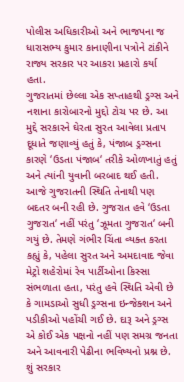પોલીસ અધિકારીઓ અને ભાજપના જ ધારાસભ્ય કુમાર કાનાણીના પત્રોને ટાંકીને રાજ્ય સરકાર પર આકરા પ્રહારો કર્યા હતા.
ગુજરાતમાં છેલ્લા એક સપ્તાહથી ડ્રગ્સ અને નશાના કારોબારનો મુદ્દો ટોચ પર છે. આ મુદ્દે સરકારને ઘેરતા સુરત આવેલા પ્રતાપ દૂધાતે જણાવ્યું હતું કે, પંજાબ ડ્રગ્સના કારણે ‘ઉડતા પંજાબ‘ તરીકે ઓળખાતું હતું અને ત્યાંની યુવાની બરબાદ થઈ હતી. આજે ગુજરાતની સ્થિતિ તેનાથી પણ બદતર બની રહી છે. ગુજરાત હવે ‘ઉડતા ગુજરાત‘ નહીં પરંતુ ‘ઝૂમતા ગુજરાત‘ બની ગયું છે. તેમણે ગંભીર ચિંતા વ્યક્ત કરતા કહ્યું કે, પહેલા સુરત અને અમદાવાદ જેવા મેટ્રો શહેરોમાં રેવ પાર્ટીઓના કિસ્સા સંભળાતા હતા, પરંતુ હવે સ્થિતિ એવી છે કે ગામડાઓ સુધી ડ્રગ્સના ઇન્જેક્શન અને પડીકીઓ પહોંચી ગઈ છે. દારૂ અને ડ્રગ્સ એ કોઈ એક પક્ષનો નહીં પણ સમગ્ર જનતા અને આવનારી પેઢીના ભવિષ્યનો પ્રશ્ન છે. શું સરકાર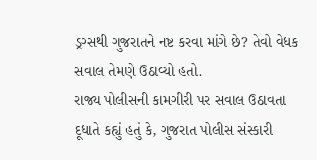ડ્રગ્સથી ગુજરાતને નષ્ટ કરવા માંગે છે? તેવો વેધક સવાલ તેમણે ઉઠાવ્યો હતો.
રાજ્ય પોલીસની કામગીરી પર સવાલ ઉઠાવતા દૂધાતે કહ્યું હતું કે, ગુજરાત પોલીસ સંસ્કારી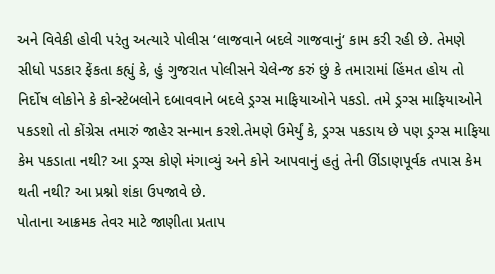અને વિવેકી હોવી પરંતુ અત્યારે પોલીસ ‘લાજવાને બદલે ગાજવાનું‘ કામ કરી રહી છે. તેમણે સીધો પડકાર ફેંકતા કહ્યું કે, હું ગુજરાત પોલીસને ચેલેન્જ કરું છું કે તમારામાં હિંમત હોય તો નિર્દોષ લોકોને કે કોન્સ્ટેબલોને દબાવવાને બદલે ડ્રગ્સ માફિયાઓને પકડો. તમે ડ્રગ્સ માફિયાઓને પકડશો તો કોંગ્રેસ તમારું જાહેર સન્માન કરશે.તેમણે ઉમેર્યું કે, ડ્રગ્સ પકડાય છે પણ ડ્રગ્સ માફિયા કેમ પકડાતા નથી? આ ડ્રગ્સ કોણે મંગાવ્યું અને કોને આપવાનું હતું તેની ઊંડાણપૂર્વક તપાસ કેમ થતી નથી? આ પ્રશ્નો શંકા ઉપજાવે છે.
પોતાના આક્રમક તેવર માટે જાણીતા પ્રતાપ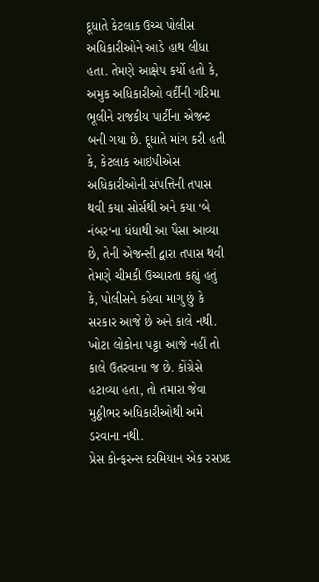દૂધાતે કેટલાક ઉચ્ચ પોલીસ અધિકારીઓને આડે હાથ લીધા હતા. તેમણે આક્ષેપ કર્યો હતો કે, અમુક અધિકારીઓ વર્દીની ગરિમા ભૂલીને રાજકીય પાર્ટીના એજન્ટ બની ગયા છે. દૂધાતે માંગ કરી હતી કે, કેટલાક આઇપીએસ અધિકારીઓની સંપત્તિની તપાસ થવી કયા સોર્સથી અને કયા ‘બે નંબર‘ના ધંધાથી આ પૈસા આવ્યા છે, તેની એજન્સી દ્વારા તપાસ થવી તેમણે ચીમકી ઉચ્ચારતા કહ્યું હતું કે, પોલીસને કહેવા માગુ છું કે સરકાર આજે છે અને કાલે નથી. ખોટા લોકોના પટ્ટા આજે નહીં તો કાલે ઉતરવાના જ છે. કોંગ્રેસે હટાવ્યા હતા, તો તમારા જેવા મુઠ્ઠીભર અધિકારીઓથી અમે ડરવાના નથી.
પ્રેસ કોન્ફરન્સ દરમિયાન એક રસપ્રદ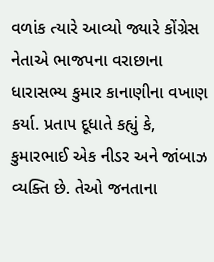વળાંક ત્યારે આવ્યો જ્યારે કોંગ્રેસ નેતાએ ભાજપના વરાછાના ધારાસભ્ય કુમાર કાનાણીના વખાણ કર્યા. પ્રતાપ દૂધાતે કહ્યું કે, કુમારભાઈ એક નીડર અને જાંબાઝ વ્યક્તિ છે. તેઓ જનતાના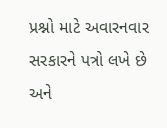પ્રશ્નો માટે અવારનવાર સરકારને પત્રો લખે છે અને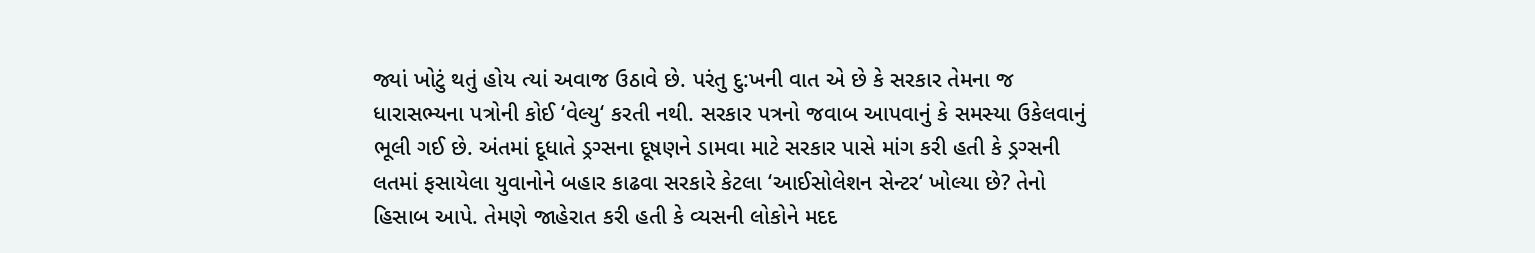જ્યાં ખોટું થતું હોય ત્યાં અવાજ ઉઠાવે છે. પરંતુ દુ:ખની વાત એ છે કે સરકાર તેમના જ ધારાસભ્યના પત્રોની કોઈ ‘વેલ્યુ‘ કરતી નથી. સરકાર પત્રનો જવાબ આપવાનું કે સમસ્યા ઉકેલવાનું ભૂલી ગઈ છે. અંતમાં દૂધાતે ડ્રગ્સના દૂષણને ડામવા માટે સરકાર પાસે માંગ કરી હતી કે ડ્રગ્સની લતમાં ફસાયેલા યુવાનોને બહાર કાઢવા સરકારે કેટલા ‘આઈસોલેશન સેન્ટર‘ ખોલ્યા છે? તેનો હિસાબ આપે. તેમણે જાહેરાત કરી હતી કે વ્યસની લોકોને મદદ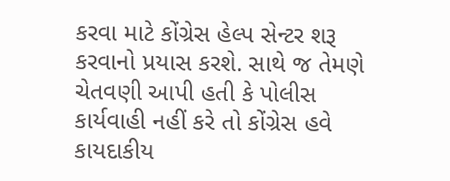કરવા માટે કોંગ્રેસ હેલ્પ સેન્ટર શરૂ કરવાનો પ્રયાસ કરશે. સાથે જ તેમણે ચેતવણી આપી હતી કે પોલીસ કાર્યવાહી નહીં કરે તો કોંગ્રેસ હવે કાયદાકીય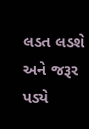લડત લડશે અને જરૂર પડ્યે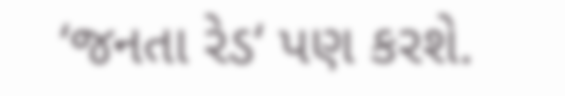‘જનતા રેડ‘ પણ કરશે.